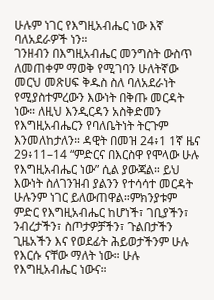ሁሉም ነገር የእግዚአብሔር ነው እኛ ባለአደራዎች ነን።
ገንዘብን በእግዚአብሔር መንግስት ውስጥ ለመጠቀም ማወቅ የሚገባን ሁለትኛው መርህ መጽሀፍ ቅዱስ ስለ ባለአደራነት የሚያስተምረውን እውነት በቅጡ መርዳት ነው። ለዚህ እንዲርዳን አስቅድመን የእግዚአብሔርን የባለቤትነት ትርጉም እንመለከታለን። ዳዊት በመዝ 24፥1 1ኛ ዜና 29፥11–14 “ምድርና በእርስዋ የሞላው ሁሉ የእግዚአብሔር ነው” ሲል ያውጃል። ይህ እውነት ስለገንዝብ ያልንን የተሳሳተ መርዳት ሁሉንም ነገር ይለውጠዋል።ምክንያቱም ምድር የእግዚአብሔር ከሆነች፣ ገቢያችን፣ ንብረታችን፣ ስጦታዎቻችን፣ ጉልበታችን ጊዜአችን እና የወደፊት ሕይወታችንም ሁሉ የእርሱ ናቸው ማለት ነው። ሁሉ የእግዚአብሔር ነውና።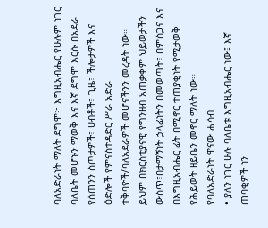ባለአድራነት ማለት ደግሞ፦ እግዚአብሔር የሁሉም ነገር ባለቤት መሆኑን ማወቅ እና እኛ ደግሞ እርሱ በአደራ የሰጠንን ስጦታዎች፣ ሀብቶች፣ ጊዜ፣ ችሎታዎች እና ዕድሎች የምናስተዳድር ሥራ አድራ ተቅባዮች/ባለአደራዎች መሆናችንን መረዳት ነው። ይህም በክርስቲያናዊ የግንዘብ አጠቃቀም ህይወታችን ውስጥ፣በታማኝነት ኃላፊነትን በመወጣት፣ በምስጋና እና በእግዚአብሔር ፊት በሚኖር ተጠያቂነት የሚታወቅ የሕይወት ዘይቤን መኖር ማለት ነው።
የባለአድራነት ዋናው ሐሳብ
• ያለን ነገር ሁሉ ባለቤቱ እግዚአብሔር ነው፤ እኛ ጠባቂዎች ነን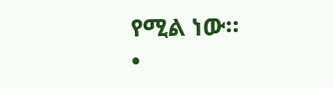የሚል ነው።
•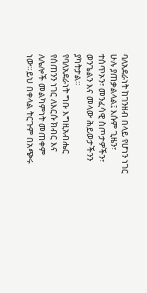ባለአደራነት ከገንዘብ በላይ የሆነን ነገር ሁሉ ያጠቃልላል፤ እሱም ጊዜን፣ ተሰጥኦን፣ መንፈሳዊ ስጦታዎችን፣ ወንጌልን እና መላው ሕይወታችንን ያካትታል።
የባለአደራነት ግቡ እግዚአብሔር የሰጠንን ነገር ለእርሱ ክብር እና ለሌሎች መልካምነት መጠቀም ነው።ይህ በቀላል ትርጉም በአጭሩ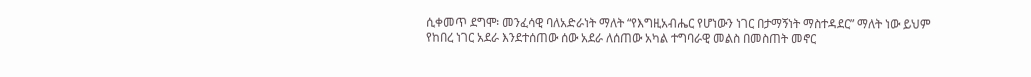ሲቀመጥ ደግሞ፡ መንፈሳዊ ባለአድራነት ማለት “የእግዚአብሔር የሆነውን ነገር በታማኝነት ማስተዳደር” ማለት ነው ይህም የከበረ ነገር አደራ እንደተሰጠው ሰው አደራ ለሰጠው አካል ተግባራዊ መልስ በመስጠት መኖር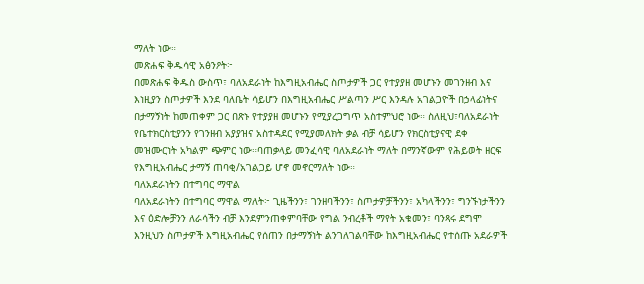ማለት ነው።
መጽሐፍ ቅዱሳዊ አፅንዖት፦
በመጽሐፍ ቅዱስ ውስጥ፣ ባለአደራነት ከእግዚአብሔር ስጦታዎች ጋር የተያያዘ መሆኑን መገንዘብ እና እነዚያን ስጦታዎች እንደ ባለቤት ሳይሆን በእግዚአብሔር ሥልጣን ሥር እንዳሉ አገልጋዮች በኃላፊነትና በታማኝነት ከመጠቀም ጋር በጽኑ የተያያዘ መሆኑን የሚያረጋግጥ አስተምህሮ ነው። ስለዚህ፣ባለአደራነት የቤተክርስቲያንን የገንዘብ አያያዝና አስተዳደር የሚያመለክት ቃል ብቻ ሳይሆን የክርስቲያናዊ ደቀ መዝሙርነት አካልም ጭምር ነው።ባጠቃላይ መንፈሳዊ ባለአደራነት ማለት በማንኛውም የሕይወት ዘርፍ የእግዚአብሔር ታማኝ ጠባቂ/አገልጋይ ሆኖ መኖርማለት ነው።
ባለአደራነትን በተግባር ማዋል
ባለአደራነትን በተግባር ማዋል ማለት፦ ጊዜችንን፣ ገንዘባችንን፣ ስጦታዎቻችንን፣ አካላችንን፣ ግንኙነታችንን እና ዕድሎቻንን ለራሳችን ብቻ እንደምንጠቀምባቸው የግል ንብረቶች ማየት አቁመን፣ ባንጻሩ ደግሞ እንዚህን ስጦታዎች እግዚአብሔር የሰጠን በታማኝነት ልንገለገልባቸው ከእግዚአብሔር የተሰጡ አደራዎች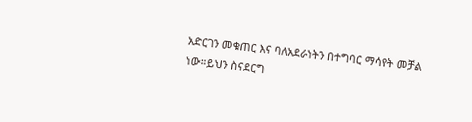አድርገን መቁጠር እና ባለአደራነትን በተግባር ማሳየት መቻል ነው።ይህን ስናደርግ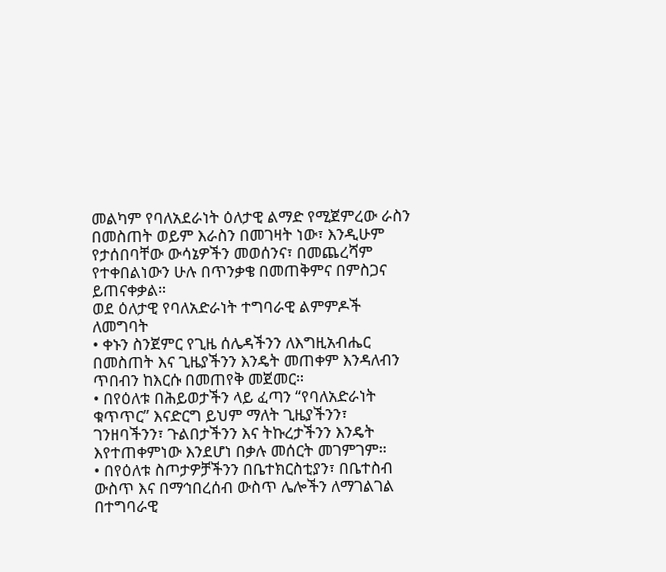መልካም የባለአደራነት ዕለታዊ ልማድ የሚጀምረው ራስን በመስጠት ወይም እራስን በመገዛት ነው፣ እንዲሁም የታሰበባቸው ውሳኔዎችን መወሰንና፣ በመጨረሻም የተቀበልነውን ሁሉ በጥንቃቄ በመጠቅምና በምስጋና ይጠናቀቃል።
ወደ ዕለታዊ የባለአድራነት ተግባራዊ ልምምዶች ለመግባት
• ቀኑን ስንጀምር የጊዜ ሰሌዳችንን ለእግዚአብሔር በመስጠት እና ጊዜያችንን እንዴት መጠቀም እንዳለብን ጥበብን ከእርሱ በመጠየቅ መጀመር።
• በየዕለቱ በሕይወታችን ላይ ፈጣን “የባለአድራነት ቁጥጥር” እናድርግ ይህም ማለት ጊዜያችንን፣ ገንዘባችንን፣ ጉልበታችንን እና ትኩረታችንን እንዴት እየተጠቀምነው እንደሆነ በቃሉ መሰርት መገምገም።
• በየዕለቱ ስጦታዎቻችንን በቤተክርስቲያን፣ በቤተስብ ውስጥ እና በማኅበረሰብ ውስጥ ሌሎችን ለማገልገል በተግባራዊ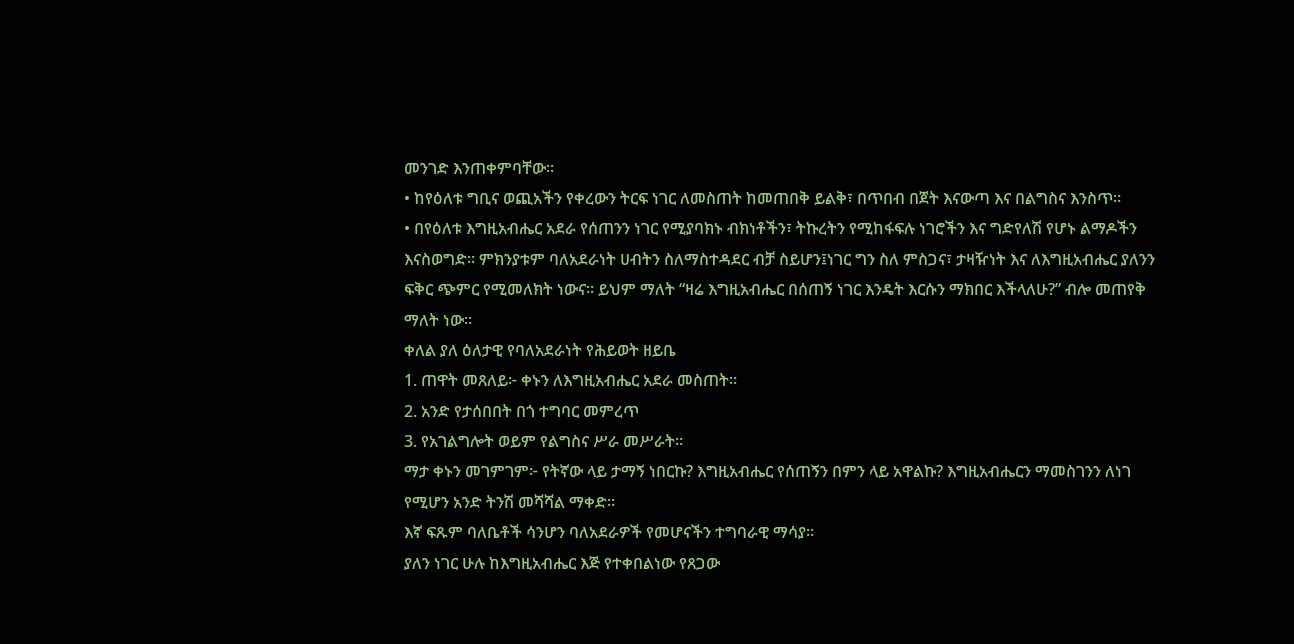መንገድ እንጠቀምባቸው።
• ከየዕለቱ ግቢና ወጪአችን የቀረውን ትርፍ ነገር ለመስጠት ከመጠበቅ ይልቅ፣ በጥበብ በጀት እናውጣ እና በልግስና እንስጥ።
• በየዕለቱ እግዚአብሔር አደራ የሰጠንን ነገር የሚያባክኑ ብክነቶችን፣ ትኩረትን የሚከፋፍሉ ነገሮችን እና ግድየለሽ የሆኑ ልማዶችን እናስወግድ። ምክንያቱም ባለአደራነት ሀብትን ስለማስተዳደር ብቻ ስይሆን፤ነገር ግን ስለ ምስጋና፣ ታዛዥነት እና ለእግዚአብሔር ያለንን ፍቅር ጭምር የሚመለክት ነውና። ይህም ማለት “ዛሬ እግዚአብሔር በሰጠኝ ነገር እንዴት እርሱን ማክበር እችላለሁ?” ብሎ መጠየቅ ማለት ነው።
ቀለል ያለ ዕለታዊ የባለአደራነት የሕይወት ዘይቤ
1. ጠዋት መጸለይ፦ ቀኑን ለእግዚአብሔር አደራ መስጠት።
2. አንድ የታሰበበት በጎ ተግባር መምረጥ
3. የአገልግሎት ወይም የልግስና ሥራ መሥራት።
ማታ ቀኑን መገምገም፦ የትኛው ላይ ታማኝ ነበርኩ? እግዚአብሔር የሰጠኝን በምን ላይ አዋልኩ? እግዚአብሔርን ማመስገንን ለነገ የሚሆን አንድ ትንሽ መሻሻል ማቀድ።
እኛ ፍጹም ባለቤቶች ሳንሆን ባለአደራዎች የመሆናችን ተግባራዊ ማሳያ።
ያለን ነገር ሁሉ ከእግዚአብሔር እጅ የተቀበልነው የጸጋው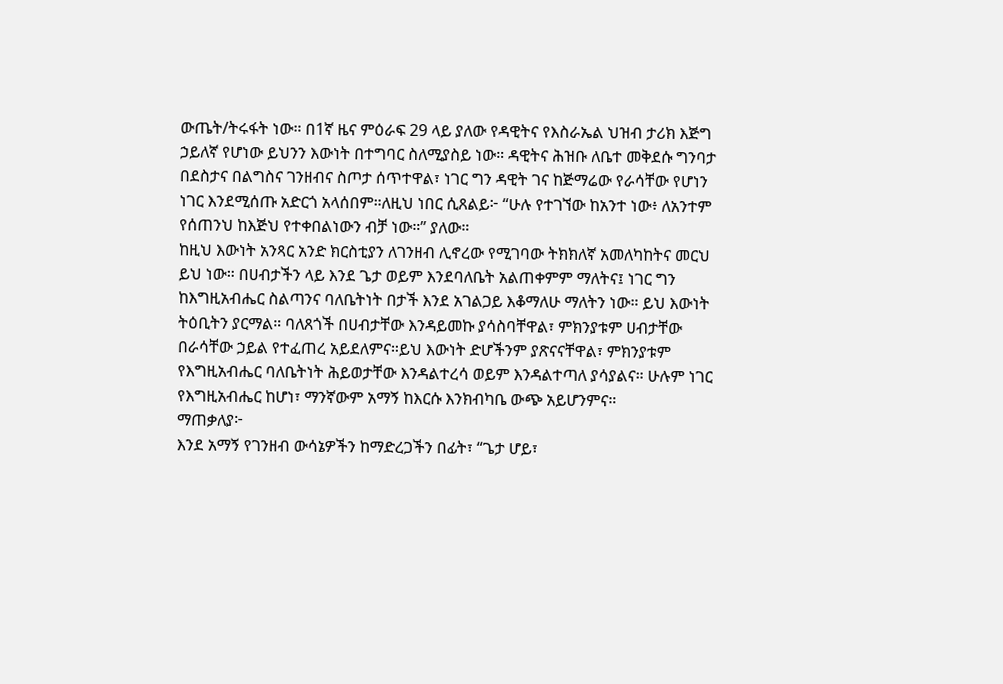ውጤት/ትሩፋት ነው። በ1ኛ ዜና ምዕራፍ 29 ላይ ያለው የዳዊትና የእስራኤል ህዝብ ታሪክ እጅግ ኃይለኛ የሆነው ይህንን እውነት በተግባር ስለሚያስይ ነው። ዳዊትና ሕዝቡ ለቤተ መቅደሱ ግንባታ በደስታና በልግስና ገንዘብና ስጦታ ሰጥተዋል፣ ነገር ግን ዳዊት ገና ከጅማሬው የራሳቸው የሆነን ነገር እንደሚሰጡ አድርጎ አላሰበም።ለዚህ ነበር ሲጸልይ፦ “ሁሉ የተገኘው ከአንተ ነው፥ ለአንተም የሰጠንህ ከእጅህ የተቀበልነውን ብቻ ነው።” ያለው።
ከዚህ እውነት አንጻር አንድ ክርስቲያን ለገንዘብ ሊኖረው የሚገባው ትክክለኛ አመለካከትና መርህ ይህ ነው። በሀብታችን ላይ እንደ ጌታ ወይም እንደባለቤት አልጠቀምም ማለትና፤ ነገር ግን ከእግዚአብሔር ስልጣንና ባለቤትነት በታች እንደ አገልጋይ እቆማለሁ ማለትን ነው። ይህ እውነት ትዕቢትን ያርማል። ባለጸጎች በሀብታቸው እንዳይመኩ ያሳስባቸዋል፣ ምክንያቱም ሀብታቸው በራሳቸው ኃይል የተፈጠረ አይደለምና።ይህ እውነት ድሆችንም ያጽናናቸዋል፣ ምክንያቱም የእግዚአብሔር ባለቤትነት ሕይወታቸው እንዳልተረሳ ወይም እንዳልተጣለ ያሳያልና። ሁሉም ነገር የእግዚአብሔር ከሆነ፣ ማንኛውም አማኝ ከእርሱ እንክብካቤ ውጭ አይሆንምና።
ማጠቃለያ፦
እንደ አማኝ የገንዘብ ውሳኔዎችን ከማድረጋችን በፊት፣ “ጌታ ሆይ፣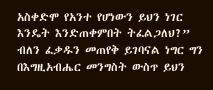አስቀድሞ የአንተ የሆነውን ይህን ነገር እንዴት እንድጠቀምበት ትፈልጋለህ?” ብለን ፈቃዱን መጠየቅ ይገባናል ነግር ግን በእግዚአብሔር መንግስት ውስጥ ይህን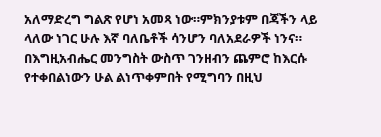አለማድረግ ግልጽ የሆነ አመጻ ነው።ምክንያቱም በጃችን ላይ ላለው ነገር ሁሉ እኛ ባለቤቶች ሳንሆን ባለአደራዎች ነንና። በእግዚአብሔር መንግስት ውስጥ ገንዘብን ጨምሮ ከእርሱ የተቀበልነውን ሁል ልነጥቀምበት የሚግባን በዚህ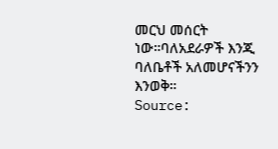መርህ መሰርት ነው።ባለአደራዎች እንጂ ባለቤቶች አለመሆናችንን እንወቅ።
Source: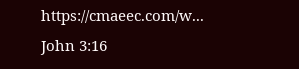https://cmaeec.com/w...
John 3:16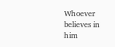Whoever believes in him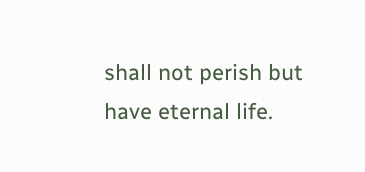shall not perish but have eternal life.